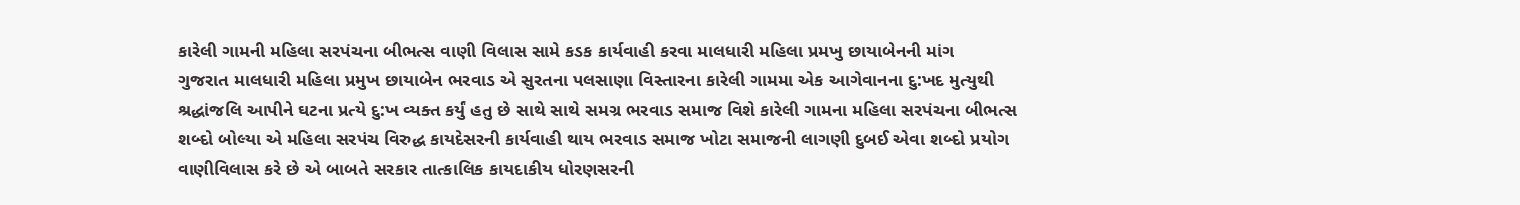કારેલી ગામની મહિલા સરપંચના બીભત્સ વાણી વિલાસ સામે કડક કાર્યવાહી કરવા માલધારી મહિલા પ્રમખુ છાયાબેનની માંગ
ગુજરાત માલધારી મહિલા પ્રમુખ છાયાબેન ભરવાડ એ સુરતના પલસાણા વિસ્તારના કારેલી ગામમા એક આગેવાનના દુ:ખદ મુત્યુથી શ્રદ્ધાંજલિ આપીને ઘટના પ્રત્યે દુ:ખ વ્યક્ત કર્યું હતુ છે સાથે સાથે સમગ્ર ભરવાડ સમાજ વિશે કારેલી ગામના મહિલા સરપંચના બીભત્સ શબ્દો બોલ્યા એ મહિલા સરપંચ વિરુદ્ધ કાયદેસરની કાર્યવાહી થાય ભરવાડ સમાજ ખોટા સમાજની લાગણી દુબઈ એવા શબ્દો પ્રયોગ વાણીવિલાસ કરે છે એ બાબતે સરકાર તાત્કાલિક કાયદાકીય ધોરણસરની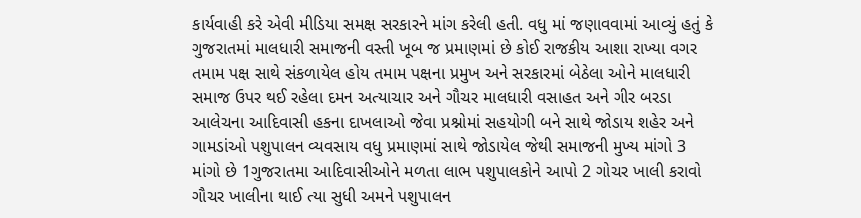કાર્યવાહી કરે એવી મીડિયા સમક્ષ સરકારને માંગ કરેલી હતી. વધુ માં જણાવવામાં આવ્યું હતું કે ગુજરાતમાં માલધારી સમાજની વસ્તી ખૂબ જ પ્રમાણમાં છે કોઈ રાજકીય આશા રાખ્યા વગર તમામ પક્ષ સાથે સંકળાયેલ હોય તમામ પક્ષના પ્રમુખ અને સરકારમાં બેઠેલા ઓને માલધારી સમાજ ઉપર થઈ રહેલા દમન અત્યાચાર અને ગૌચર માલધારી વસાહત અને ગીર બરડા આલેચના આદિવાસી હકના દાખલાઓ જેવા પ્રશ્નોમાં સહયોગી બને સાથે જોડાય શહેર અને ગામડાંઓ પશુપાલન વ્યવસાય વધુ પ્રમાણમાં સાથે જોડાયેલ જેથી સમાજની મુખ્ય માંગો 3 માંગો છે 1ગુજરાતમા આદિવાસીઓને મળતા લાભ પશુપાલકોને આપો 2 ગોચર ખાલી કરાવો ગૌચર ખાલીના થાઈ ત્યા સુધી અમને પશુપાલન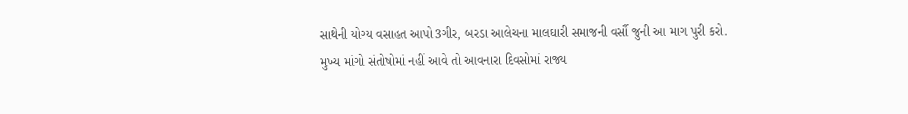સાથેની યોગ્ય વસાહત આપો3ગીર, બરડા આલેચના માલઘારી સમાજની વર્સૌ જુની આ માગ પુરી કરો. મુખ્ય માંગો સંતોષોમાં નહીં આવે તો આવનારા દિવસોમાં રાજ્ય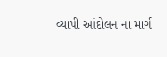વ્યાપી આંદોલન ના માર્ગ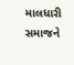માલધારી સમાજને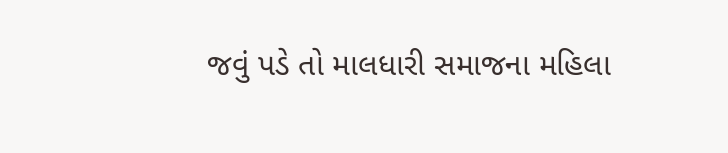જવું પડે તો માલધારી સમાજના મહિલા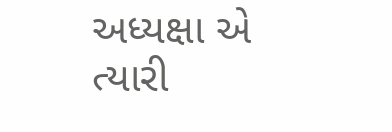અધ્યક્ષા એ ત્યારી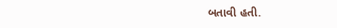બતાવી હતી.